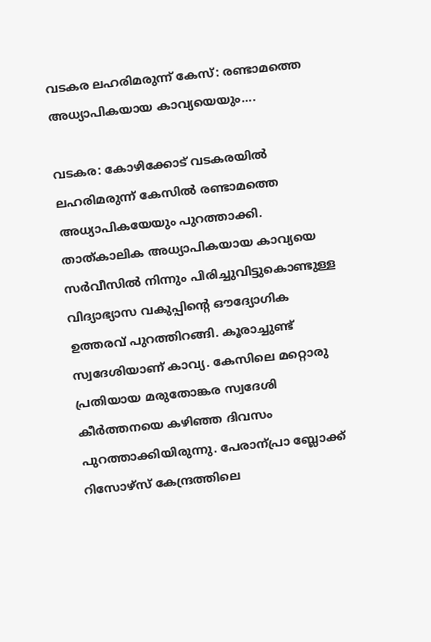വടകര ലഹരിമരുന്ന് കേസ്: രണ്ടാമത്തെ അധ്യാപികയായ കാവ്യയെയും….

വടകര: കോഴിക്കോട് വടകരയില്‍ ലഹരിമരുന്ന് കേസില്‍ രണ്ടാമത്തെ അധ്യാപികയേയും പുറത്താക്കി. താത്കാലിക അധ്യാപികയായ കാവ്യയെ സര്‍വീസില്‍ നിന്നും പിരിച്ചുവിട്ടുകൊണ്ടുള്ള വിദ്യാഭ്യാസ വകുപ്പിന്റെ ഔദ്യോഗിക ഉത്തരവ് പുറത്തിറങ്ങി. കൂരാച്ചുണ്ട് സ്വദേശിയാണ് കാവ്യ. കേസിലെ മറ്റൊരു പ്രതിയായ മരുതോങ്കര സ്വദേശി കീര്‍ത്തനയെ കഴിഞ്ഞ ദിവസം പുറത്താക്കിയിരുന്നു. പേരാന്പ്രാ ബ്ലോക്ക് റിസോഴ്സ് കേന്ദ്രത്തിലെ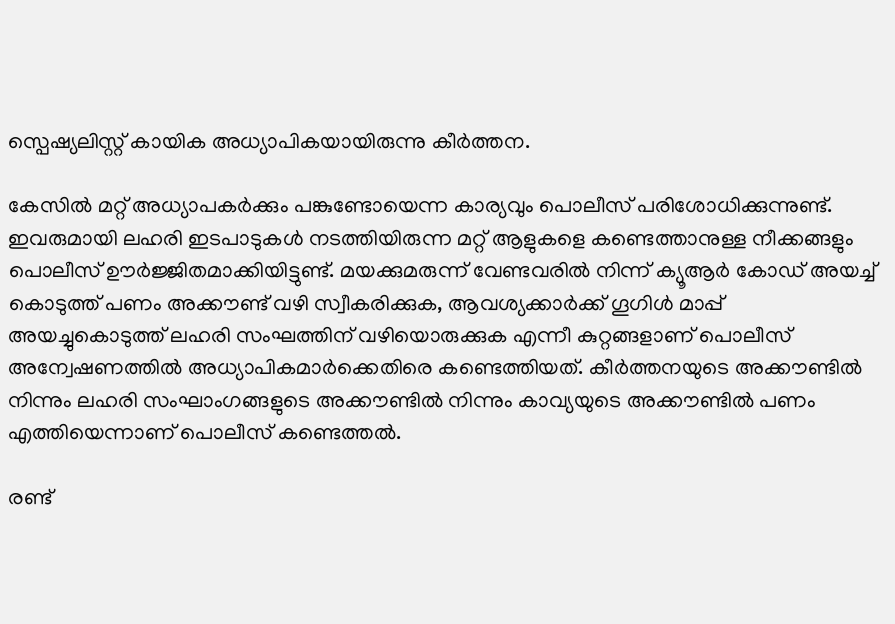സ്പെഷ്യലിസ്റ്റ് കായിക അധ്യാപികയായിരുന്നു കീർത്തന.

കേസില്‍ മറ്റ് അധ്യാപകര്‍ക്കും പങ്കുണ്ടോയെന്ന കാര്യവും പൊലീസ് പരിശോധിക്കുന്നുണ്ട്. ഇവരുമായി ലഹരി ഇടപാടുകള്‍ നടത്തിയിരുന്ന മറ്റ് ആളുകളെ കണ്ടെത്താനുള്ള നീക്കങ്ങളും പൊലീസ് ഊര്‍ജ്ജിതമാക്കിയിട്ടുണ്ട്. മയക്കുമരുന്ന് വേണ്ടവരിൽ നിന്ന് ക്യൂആര്‍ കോഡ് അയച്ച് കൊടുത്ത് പണം അക്കൗണ്ട് വഴി സ്വീകരിക്കുക, ആവശ്യക്കാര്‍ക്ക് ഗൂഗിൾ മാപ്പ് അയച്ചുകൊടുത്ത് ലഹരി സംഘത്തിന് വഴിയൊരുക്കുക എന്നീ കുറ്റങ്ങളാണ് പൊലീസ് അന്വേഷണത്തിൽ അധ്യാപികമാര്‍ക്കെതിരെ കണ്ടെത്തിയത്. കീര്‍ത്തനയുടെ അക്കൗണ്ടിൽ നിന്നും ലഹരി സംഘാംഗങ്ങളുടെ അക്കൗണ്ടിൽ നിന്നും കാവ്യയുടെ അക്കൗണ്ടിൽ പണം എത്തിയെന്നാണ് പൊലീസ് കണ്ടെത്തൽ.

രണ്ട്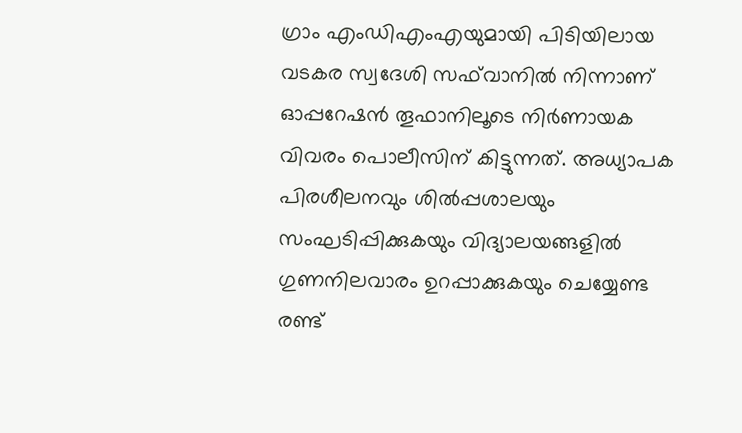ഗ്രാം എംഡിഎംഎയുമായി പിടിയിലായ വടകര സ്വദേശി സഫ്‍വാനിൽ നിന്നാണ് ഓപ്പറേഷൻ തൂഫാനിലൂടെ നിര്‍ണായക വിവരം പൊലീസിന് കിട്ടുന്നത്. അധ്യാപക പിരശീലനവും ശിൽപ്പശാലയും സംഘടിപ്പിക്കുകയും വിദ്യാലയങ്ങളിൽ ഗുണനിലവാരം ഉറപ്പാക്കുകയും ചെയ്യേണ്ട രണ്ട്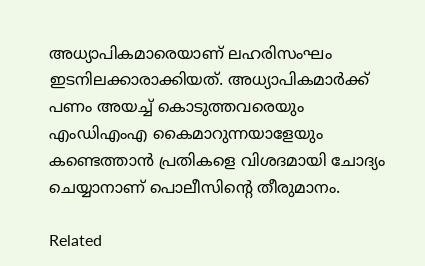അധ്യാപികമാരെയാണ് ലഹരിസംഘം ഇടനിലക്കാരാക്കിയത്. അധ്യാപികമാര്‍ക്ക് പണം അയച്ച് കൊടുത്തവരെയും എംഡിഎംഎ കൈമാറുന്നയാളേയും കണ്ടെത്താൻ പ്രതികളെ വിശദമായി ചോദ്യം ചെയ്യാനാണ് പൊലീസിൻ്റെ തീരുമാനം.

Related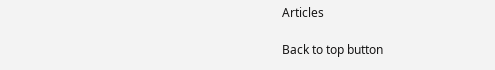Articles

Back to top button